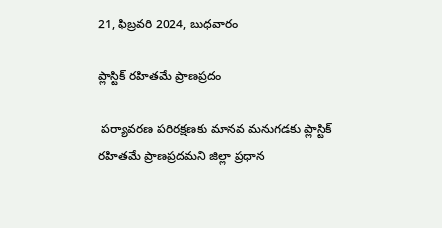21, ఫిబ్రవరి 2024, బుధవారం

ప్లాస్టిక్ రహితమే ప్రాణప్రదం

 పర్యావరణ పరిరక్షణకు మానవ మనుగడకు ప్లాస్టిక్ రహితమే ప్రాణప్రదమని జిల్లా ప్రధాన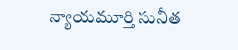న్యాయమూర్తి సునీత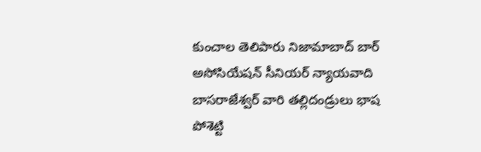కుంచాల తెలిపారు నిజామాబాద్ బార్ అసోసియేషన్ సీనియర్ న్యాయవాది బాసరాజేశ్వర్ వారి తల్లిదండ్రులు భాష పోశెట్టి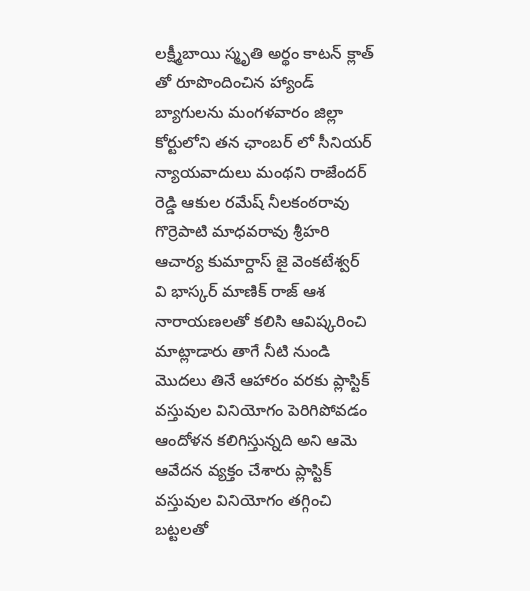లక్ష్మీబాయి స్మృతి అర్థం కాటన్ క్లాత్ తో రూపొందించిన హ్యాండ్ బ్యాగులను మంగళవారం జిల్లా కోర్టులోని తన ఛాంబర్ లో సీనియర్ న్యాయవాదులు మంథని రాజేందర్ రెడ్డి ఆకుల రమేష్ నీలకంఠరావు గొర్రెపాటి మాధవరావు శ్రీహరి ఆచార్య కుమార్దాస్ జై వెంకటేశ్వర్ వి భాస్కర్ మాణిక్ రాజ్ ఆశ నారాయణలతో కలిసి ఆవిష్కరించి మాట్లాడారు తాగే నీటి నుండి మొదలు తినే ఆహారం వరకు ప్లాస్టిక్ వస్తువుల వినియోగం పెరిగిపోవడం ఆందోళన కలిగిస్తున్నది అని ఆమె ఆవేదన వ్యక్తం చేశారు ప్లాస్టిక్ వస్తువుల వినియోగం తగ్గించి బట్టలతో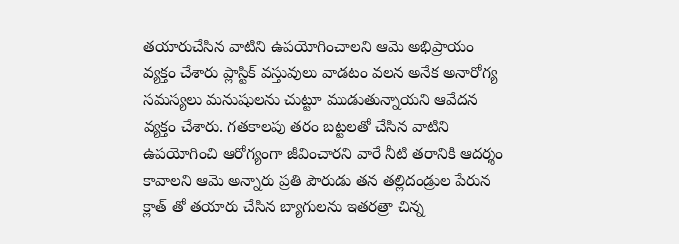తయారుచేసిన వాటిని ఉపయోగించాలని ఆమె అభిప్రాయం వ్యక్తం చేశారు ప్లాస్టిక్ వస్తువులు వాడటం వలన అనేక అనారోగ్య సమస్యలు మనుషులను చుట్టూ ముడుతున్నాయని ఆవేదన వ్యక్తం చేశారు. గతకాలపు తరం బట్టలతో చేసిన వాటిని ఉపయోగించి ఆరోగ్యంగా జీవించారని వారే నీటి తరానికి ఆదర్శం కావాలని ఆమె అన్నారు ప్రతి పౌరుడు తన తల్లిదండ్రుల పేరున క్లాత్ తో తయారు చేసిన బ్యాగులను ఇతరత్రా చిన్న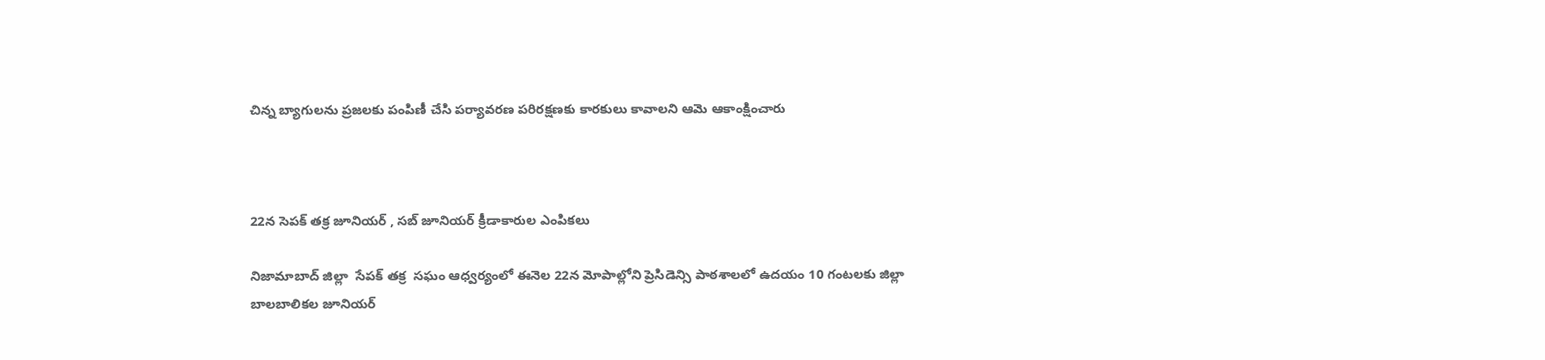చిన్న బ్యాగులను ప్రజలకు పంపిణీ చేసి పర్యావరణ పరిరక్షణకు కారకులు కావాలని ఆమె ఆకాంక్షించారు



22న సెపక్ తక్ర జూనియర్ , సబ్ జూనియర్ క్రీడాకారుల ఎంపికలు

నిజామాబాద్ జిల్లా  సేపక్ తక్ర  సఘం ఆధ్వర్యంలో ఈనెల 22న మోపాల్లోని ప్రెసిడెన్సి పాఠశాలలో ఉదయం 10 గంటలకు జిల్లా బాలబాలికల జూనియర్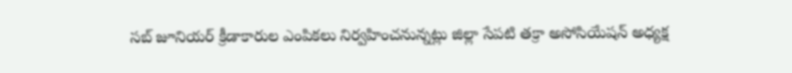సబ్ జూనియర్ క్రీడాకారుల ఎంపికలు నిర్వహించనున్నట్లు జిల్లా సేపటి తక్రా అసోసియేషన్ అధ్యక్ష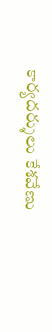కార్యదర్శులు కేశవేణు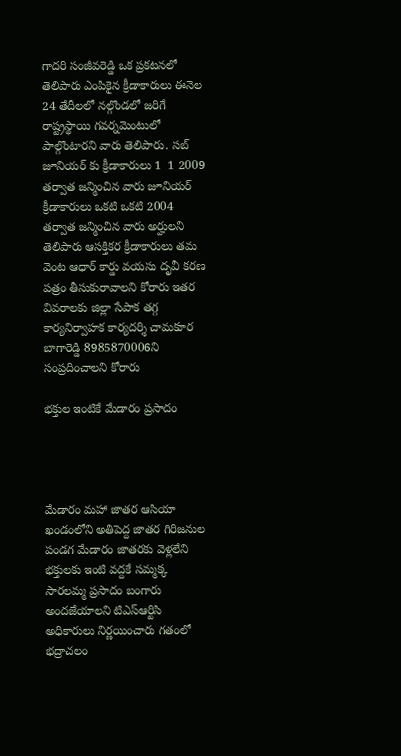గాదరి సంజీవరెడ్డి ఒక ప్రకటనలో తెలిపారు ఎంపికైన క్రీడాకారులు ఈనెల 24 తేదీలలో నల్గొండలో జరిగే రాష్ట్రస్థాయి గవర్నమెంటులో పాల్గొంటారని వారు తెలిపారు. సబ్ జూనియర్ కు క్రీడాకారులు 1  1 2009 తర్వాత జన్మించిన వారు జూనియర్ క్రీడాకారులు ఒకటి ఒకటి 2004 తర్వాత జన్మించిన వారు అర్హులని తెలిపారు ఆసక్తికర క్రీడాకారులు తమ వెంట ఆధార్ కార్డు వయసు దృవీ కరణ పత్రం తీసుకురావాలని కోరారు ఇతర వివరాలకు జిల్లా సేపాక తగ్గ కార్యనిర్వాహక కార్యదర్శి చామకూర బాగారెడ్డి 8985870006ని సంప్రదించాలని కోరారు

భక్తుల ఇంటికే మేడారం ప్రసాదం




మేడారం మహా జాతర ఆసియా ఖండంలోని అతిపెద్ద జాతర గిరిజనుల పండగ మేడారం జాతరకు వెళ్లలేని భక్తులకు ఇంటి వద్దకే సమ్మక్క సారలమ్మ ప్రసాదం బంగారు అందజేయాలని టిఎస్ఆర్టిసి అధికారులు నిర్ణయించారు గతంలో భద్రాచలం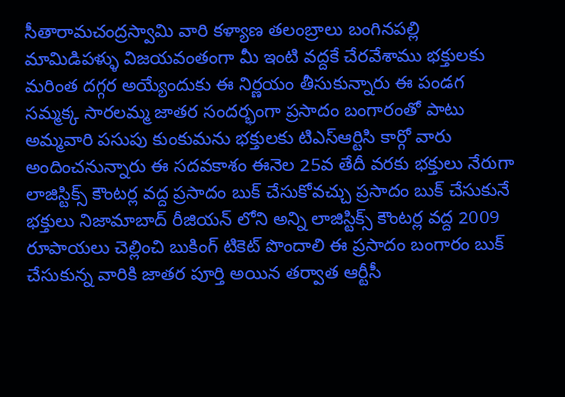సీతారామచంద్రస్వామి వారి కళ్యాణ తలంబ్రాలు బంగినపల్లి మామిడిపళ్ళు విజయవంతంగా మీ ఇంటి వద్దకే చేరవేశాము భక్తులకు మరింత దగ్గర అయ్యేందుకు ఈ నిర్ణయం తీసుకున్నారు ఈ పండగ సమ్మక్క సారలమ్మ జాతర సందర్భంగా ప్రసాదం బంగారంతో పాటు అమ్మవారి పసుపు కుంకుమను భక్తులకు టిఎస్ఆర్టిసి కార్గో వారు అందించనున్నారు ఈ సదవకాశం ఈనెల 25వ తేదీ వరకు భక్తులు నేరుగా లాజిస్టిక్స్ కౌంటర్ల వద్ద ప్రసాదం బుక్ చేసుకోవచ్చు ప్రసాదం బుక్ చేసుకునే భక్తులు నిజామాబాద్ రీజియన్ లోని అన్ని లాజిస్టిక్స్ కౌంటర్ల వద్ద 2009 రూపాయలు చెల్లించి బుకింగ్ టికెట్ పొందాలి ఈ ప్రసాదం బంగారం బుక్ చేసుకున్న వారికి జాతర పూర్తి అయిన తర్వాత ఆర్టీసీ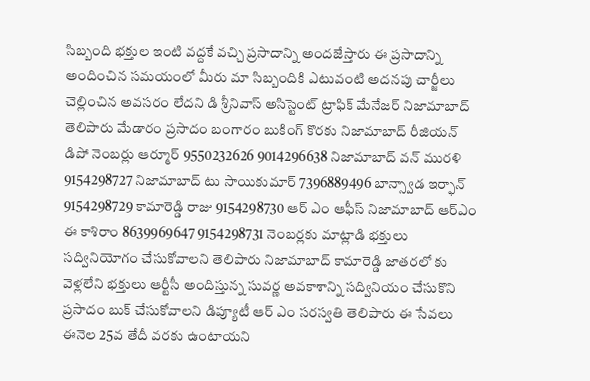సిబ్బంది భక్తుల ఇంటి వద్దకే వచ్చి ప్రసాదాన్ని అందజేస్తారు ఈ ప్రసాదాన్ని అందించిన సమయంలో మీరు మా సిబ్బందికి ఎటువంటి అదనపు చార్జీలు చెల్లించిన అవసరం లేదని డి శ్రీనివాస్ అసిస్టెంట్ ట్రాఫిక్ మేనేజర్ నిజామాబాద్ తెలిపారు మేడారం ప్రసాదం బంగారం బుకింగ్ కొరకు నిజామాబాద్ రీజియన్ డిపో నెంబర్లు ఆర్మూర్ 9550232626 9014296638 నిజామాబాద్ వన్ మురళి 9154298727 నిజామాబాద్ టు సాయికుమార్ 7396889496 బాన్స్వాడ ఇర్ఫాన్ 9154298729 కామారెడ్డి రాజు 9154298730 ఆర్ ఎం ఆఫీస్ నిజామాబాద్ ఆర్ఎం ఈ కాశిరాం 8639969647 9154298731 నెంబర్లకు మాట్లాడి భక్తులు సద్వినియోగం చేసుకోవాలని తెలిపారు నిజామాబాద్ కామారెడ్డి జాతరలో కు వెళ్లలేని భక్తులు ఆర్టీసీ అందిస్తున్న సువర్ణ అవకాశాన్ని సద్వినియం చేసుకొని ప్రసాదం బుక్ చేసుకోవాలని డిప్యూటీ ఆర్ ఎం సరస్వతి తెలిపారు ఈ సేవలు ఈనెల 25వ తేదీ వరకు ఉంటాయని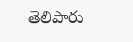తెలిపారు